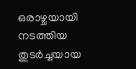ഒരാഴ്ചയായി നടത്തിയ തുടർച്ചയായ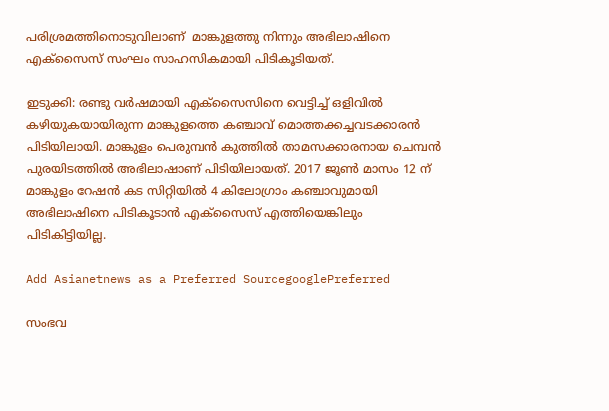പരിശ്രമത്തിനൊടുവിലാണ്  മാങ്കുളത്തു നിന്നും അഭിലാഷിനെ എക്സൈസ് സംഘം സാഹസികമായി പിടികൂടിയത്.

ഇടുക്കി: രണ്ടു വർഷമായി എക്സൈസിനെ വെട്ടിച്ച് ഒളിവിൽ കഴിയുകയായിരുന്ന മാങ്കുളത്തെ കഞ്ചാവ് മൊത്തക്കച്ചവടക്കാരൻ പിടിയിലായി. മാങ്കുളം പെരുമ്പൻ കുത്തിൽ താമസക്കാരനായ ചെമ്പൻ പുരയിടത്തിൽ അഭിലാഷാണ് പിടിയിലായത്. 2017 ജൂൺ മാസം 12 ന് മാങ്കുളം റേഷൻ കട സിറ്റിയിൽ 4 കിലോഗ്രാം കഞ്ചാവുമായി അഭിലാഷിനെ പിടികൂടാന്‍ എക്സൈസ് എത്തിയെങ്കിലും പിടികിട്ടിയില്ല.

Add Asianetnews as a Preferred SourcegooglePreferred

സംഭവ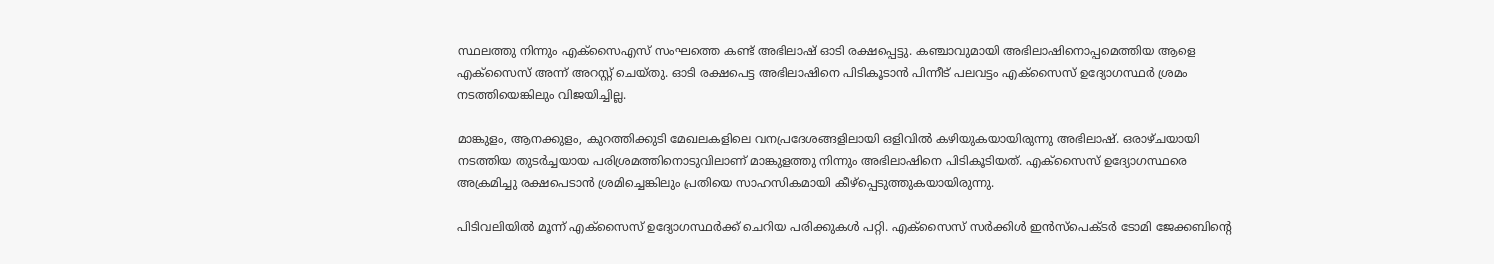സ്ഥലത്തു നിന്നും എക്സൈഎസ് സംഘത്തെ കണ്ട് അഭിലാഷ് ഓടി രക്ഷപ്പെട്ടു. കഞ്ചാവുമായി അഭിലാഷിനൊപ്പമെത്തിയ ആളെ എക്സൈസ് അന്ന് അറസ്റ്റ് ചെയ്തു. ഓടി രക്ഷപെട്ട അഭിലാഷിനെ പിടികൂടാൻ പിന്നീട് പലവട്ടം എക്സൈസ് ഉദ്യോഗസ്ഥർ ശ്രമം നടത്തിയെങ്കിലും വിജയിച്ചില്ല.

മാങ്കുളം, ആനക്കുളം, കുറത്തിക്കുടി മേഖലകളിലെ വനപ്രദേശങ്ങളിലായി ഒളിവിൽ കഴിയുകയായിരുന്നു അഭിലാഷ്. ഒരാഴ്ചയായി നടത്തിയ തുടർച്ചയായ പരിശ്രമത്തിനൊടുവിലാണ് മാങ്കുളത്തു നിന്നും അഭിലാഷിനെ പിടികൂടിയത്. എക്സൈസ് ഉദ്യോഗസ്ഥരെ അക്രമിച്ചു രക്ഷപെടാൻ ശ്രമിച്ചെങ്കിലും പ്രതിയെ സാഹസികമായി കീഴ്പ്പെടുത്തുകയായിരുന്നു.

പിടിവലിയില്‍ മൂന്ന് എക്സൈസ് ഉദ്യോഗസ്ഥർക്ക് ചെറിയ പരിക്കുകള്‍ പറ്റി. എക്സൈസ് സർക്കിൾ ഇൻസ്പെക്ടർ ടോമി ജേക്കബിന്റെ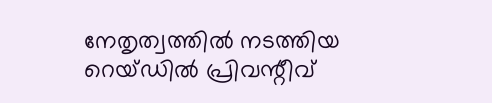നേതൃത്വത്തിൽ നടത്തിയ റെയ്ഡിൽ പ്രിവന്റീവ്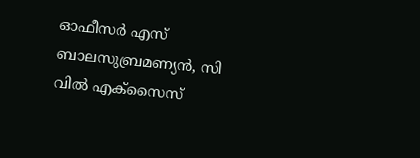ഓഫീസർ എസ് ബാലസുബ്രമണ്യൻ, സി വിൽ എക്സൈസ്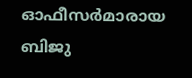ഓഫീസർമാരായ ബിജു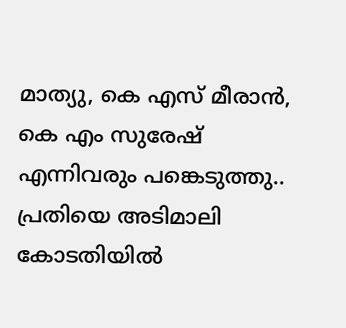മാത്യു, കെ എസ് മീരാൻ, കെ എം സുരേഷ് എന്നിവരും പങ്കെടുത്തു.. പ്രതിയെ അടിമാലി കോടതിയിൽ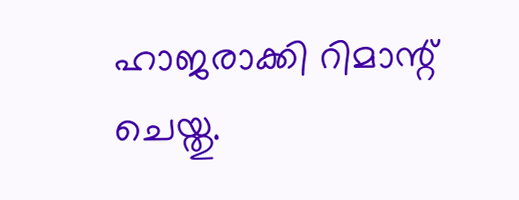ഹാജരാക്കി റിമാന്റ് ചെയ്തു.